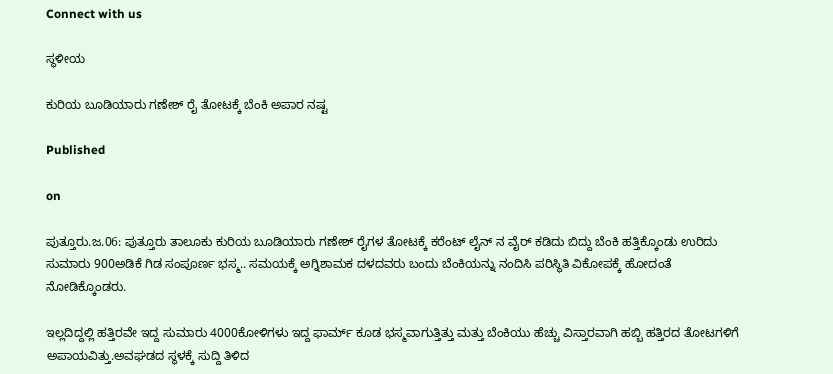Connect with us

ಸ್ಥಳೀಯ

ಕುರಿಯ ಬೂಡಿಯಾರು ಗಣೇಶ್ ರೈ ತೋಟಕ್ಕೆ ಬೆಂಕಿ ಅಪಾರ ನಷ್ಟ

Published

on

ಪುತ್ತೂರು.ಜ.06: ಪುತ್ತೂರು ತಾಲೂಕು ಕುರಿಯ ಬೂಡಿಯಾರು ಗಣೇಶ್ ರೈಗಳ ತೋಟಕ್ಕೆ ಕರೆಂಟ್ ಲೈನ್ ನ ವೈರ್ ಕಡಿದು ಬಿದ್ದು ಬೆಂಕಿ ಹತ್ತಿಕ್ಕೊಂಡು ಉರಿದು ಸುಮಾರು 900ಅಡಿಕೆ ಗಿಡ ಸಂಪೂರ್ಣ ಭಸ್ಮ.. ಸಮಯಕ್ಕೆ ಅಗ್ನಿಶಾಮಕ ದಳದವರು ಬಂದು ಬೆಂಕಿಯನ್ನು ನಂದಿಸಿ ಪರಿಸ್ಥಿತಿ ವಿಕೋಪಕ್ಕೆ ಹೋದಂತೆ ನೋಡಿಕ್ಕೊಂಡರು.

ಇಲ್ಲದಿದ್ದಲ್ಲಿ ಹತ್ತಿರವೇ ಇದ್ದ ಸುಮಾರು 4000ಕೋಳಿಗಳು ಇದ್ದ ಫಾರ್ಮ್ ಕೂಡ ಭಸ್ಮವಾಗುತ್ತಿತ್ತು ಮತ್ತು ಬೆಂಕಿಯು ಹೆಚ್ಚು ವಿಸ್ತಾರವಾಗಿ ಹಬ್ಬಿ ಹತ್ತಿರದ ತೋಟಗಳಿಗೆ ಅಪಾಯವಿತ್ತು.ಅವಘಡದ ಸ್ಥಳಕ್ಕೆ ಸುದ್ದಿ ತಿಳಿದ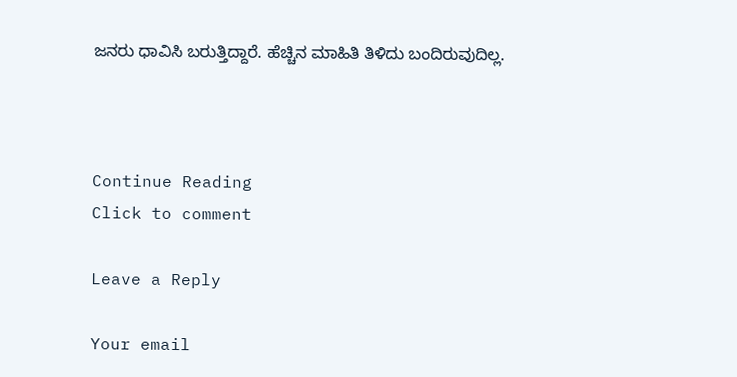ಜನರು ಧಾವಿಸಿ ಬರುತ್ತಿದ್ದಾರೆ. ಹೆಚ್ಚಿನ ಮಾಹಿತಿ ತಿಳಿದು ಬಂದಿರುವುದಿಲ್ಲ.



Continue Reading
Click to comment

Leave a Reply

Your email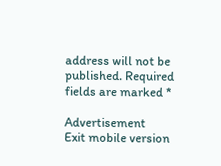address will not be published. Required fields are marked *

Advertisement
Exit mobile version